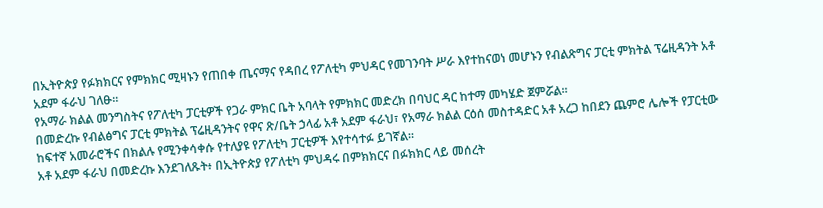በኢትዮጵያ የፉክክርና የምክክር ሚዛኑን የጠበቀ ጤናማና የዳበረ የፖለቲካ ምህዳር የመገንባት ሥራ እየተከናወነ መሆኑን የብልጽግና ፓርቲ ምክትል ፕሬዚዳንት አቶ አደም ፋራህ ገለፁ።
የአማራ ክልል መንግስትና የፖለቲካ ፓርቲዎች የጋራ ምክር ቤት አባላት የምክክር መድረክ በባህር ዳር ከተማ መካሄድ ጀምሯል።
በመድረኩ የብልፅግና ፓርቲ ምክትል ፕሬዚዳንትና የዋና ጽ/ቤት ኃላፊ አቶ አደም ፋራህ፣ የአማራ ክልል ርዕሰ መስተዳድር አቶ አረጋ ከበደን ጨምሮ ሌሎች የፓርቲው ከፍተኛ አመራሮችና በክልሉ የሚንቀሳቀሱ የተለያዩ የፖለቲካ ፓርቲዎች እየተሳተፉ ይገኛል።
አቶ አደም ፋራህ በመድረኩ እንደገለጹት፥ በኢትዮጵያ የፖለቲካ ምህዳሩ በምክክርና በፉክክር ላይ መሰረት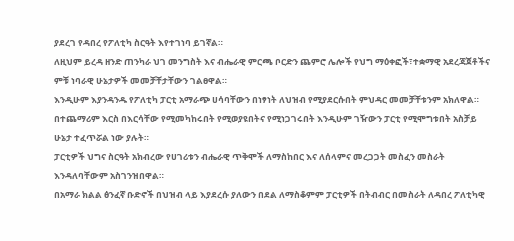ያደረገ የዳበረ የፖለቲካ ስርዓት እየተገነባ ይገኛል።
ለዚህም ይረዳ ዘንድ ጠንካራ ህገ መንግስት እና ብሔራዊ ምርጫ ቦርድን ጨምሮ ሌሎች የህግ ማዕቀፎች፣ተቋማዊ አደረጃጀቶችና ምቹ ነባራዊ ሁኔታዎች መመቻቸታቸውን ገልፀዋል።
እንዲሁም እያንዳንዱ የፖለቲካ ፓርቲ አማራጭ ሀሳባቸውን በነፃነት ለህዝብ የሚያደርሱበት ምህዳር መመቻቸቱንም አክለዋል።
በተጨማሪም እርስ በእርሳቸው የሚመካከሩበት የሚወያዩበትና የሚነጋገሩበት እንዲሁም ገዥውን ፓርቲ የሚሞግቱበት አስቻይ ሁኔታ ተፈጥሯል ነው ያሉት።
ፓርቲዎች ህግና ስርዓት አክብረው የሀገሪቱን ብሔራዊ ጥቅሞች ለማስከበር እና ለሰላምና መረጋጋት መስፈን መስራት እንዳለባቸውም አስገንዝበዋል።
በአማራ ክልል ፅንፈኛ ቡድኖች በህዝብ ላይ እያደረሱ ያለውን በደል ለማስቆምም ፓርቲዎች በትብብር በመስራት ለዳበረ ፖለቲካዊ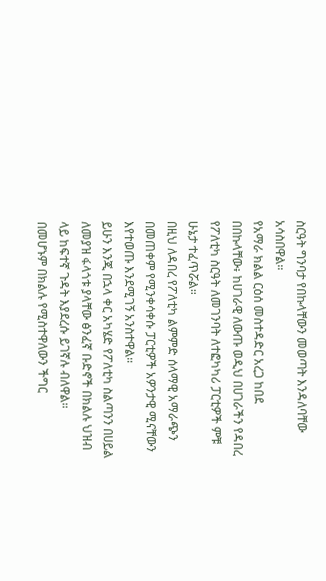ስርዓት ግንባታ የበኩላቸውን መወጣት እንዳለባቸው አሳስበዋል።
የአማራ ክልል ርዕሰ መስተዳድር አረጋ ከበደ በበኩላቸው፥ ከሀገራዊ ለውጡ ወዲህ በሀገራችን የዳበረ የፖለቲካ ስርዓት ለመገንባት ለተፎካካሪ ፓርቲዎች ምቹ ሁኔታ ተፈጥሯል።
በዚህ ለዳበረ የፖለቲካ ልምምድ ሰላማዊ አማራጭን በመጠቀም የሚንቀሳቀሱ ፓርቲዎች አዎንታዊ ሚናቸውን እየተወጡ እንደሚገኝ አንስተዋል።
ይሁን እንጂ በኋላ ቀር አካሄድ የፖለቲካ ስልጣንን በሀይል ለመያዝ ፋላጎቱ ያላቸው ፅንፈኛ ቡድኖች በክልሉ ህዝብ ላይ ከፍተኛ ጉዳት እያደረሱ ይገኛሉ ብለዋል።
በመሆኑም በክልሉ የሚስተዋለውን ችግር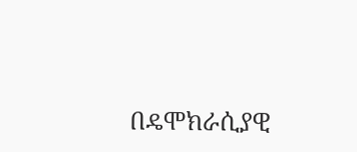በዴሞክራሲያዊ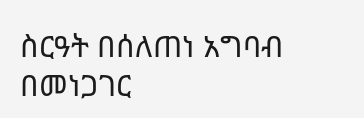ስርዓት በሰለጠነ አግባብ በመነጋገር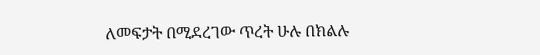ለመፍታት በሚደረገው ጥረት ሁሉ በክልሉ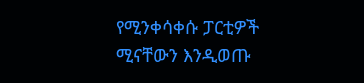የሚንቀሳቀሱ ፓርቲዎች ሚናቸውን እንዲወጡ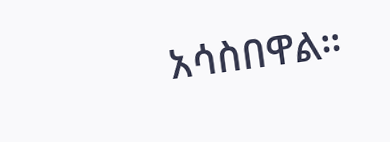አሳስበዋል።